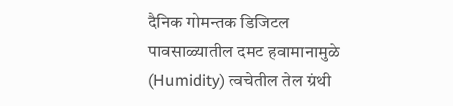दैनिक गोमन्तक डिजिटल
पावसाळ्यातील दमट हवामानामुळे (Humidity) त्वचेतील तेल ग्रंथी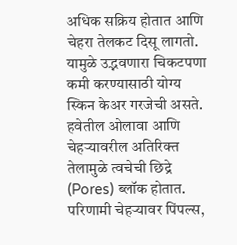अधिक सक्रिय होतात आणि चेहरा तेलकट दिसू लागतो. यामुळे उद्भवणारा चिकटपणा कमी करण्यासाठी योग्य स्किन केअर गरजेची असते.
हवेतील ओलावा आणि चेहऱ्यावरील अतिरिक्त तेलामुळे त्वचेची छिद्रे (Pores) ब्लॉक होतात. परिणामी चेहऱ्यावर पिंपल्स,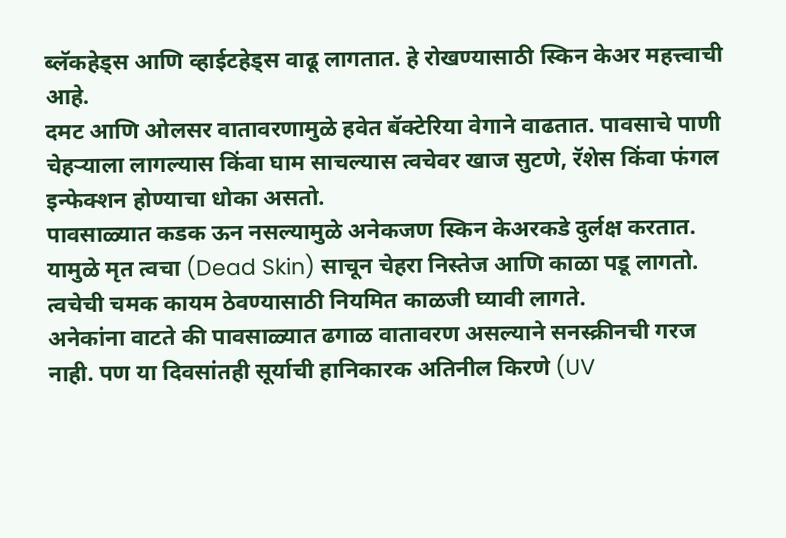ब्लॅकहेड्स आणि व्हाईटहेड्स वाढू लागतात. हे रोखण्यासाठी स्किन केअर महत्त्वाची आहे.
दमट आणि ओलसर वातावरणामुळे हवेत बॅक्टेरिया वेगाने वाढतात. पावसाचे पाणी चेहऱ्याला लागल्यास किंवा घाम साचल्यास त्वचेवर खाज सुटणे, रॅशेस किंवा फंगल इन्फेक्शन होण्याचा धोका असतो.
पावसाळ्यात कडक ऊन नसल्यामुळे अनेकजण स्किन केअरकडे दुर्लक्ष करतात. यामुळे मृत त्वचा (Dead Skin) साचून चेहरा निस्तेज आणि काळा पडू लागतो. त्वचेची चमक कायम ठेवण्यासाठी नियमित काळजी घ्यावी लागते.
अनेकांना वाटते की पावसाळ्यात ढगाळ वातावरण असल्याने सनस्क्रीनची गरज नाही. पण या दिवसांतही सूर्याची हानिकारक अतिनील किरणे (UV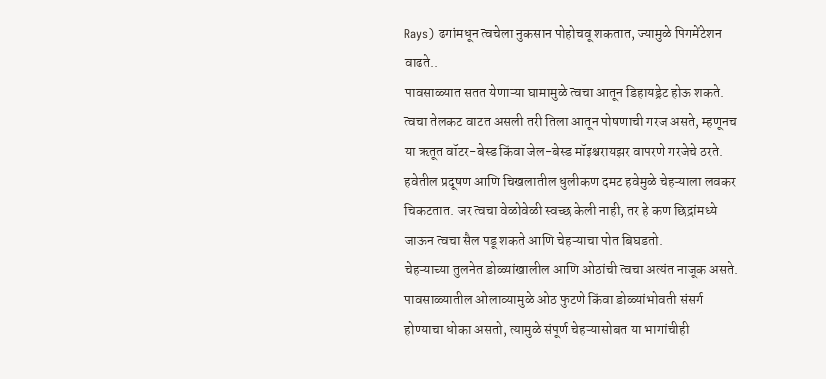Rays) ढगांमधून त्वचेला नुकसान पोहोचवू शकतात, ज्यामुळे पिगमेंटेशन वाढते..
पावसाळ्यात सतत येणाऱ्या घामामुळे त्वचा आतून डिहायड्रेट होऊ शकते. त्वचा तेलकट वाटत असली तरी तिला आतून पोषणाची गरज असते, म्हणूनच या ऋतूत वॉटर-बेस्ड किंवा जेल-बेस्ड मॉइश्चरायझर वापरणे गरजेचे ठरते.
हवेतील प्रदूषण आणि चिखलातील धुलीकण दमट हवेमुळे चेहऱ्याला लवकर चिकटतात. जर त्वचा वेळोवेळी स्वच्छ केली नाही, तर हे कण छिद्रांमध्ये जाऊन त्वचा सैल पडू शकते आणि चेहऱ्याचा पोत बिघडतो.
चेहऱ्याच्या तुलनेत डोळ्यांखालील आणि ओठांची त्वचा अत्यंत नाजूक असते. पावसाळ्यातील ओलाव्यामुळे ओठ फुटणे किंवा डोळ्यांभोवती संसर्ग होण्याचा धोका असतो, त्यामुळे संपूर्ण चेहऱ्यासोबत या भागांचीही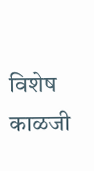विशेष काळजी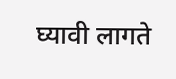घ्यावी लागते